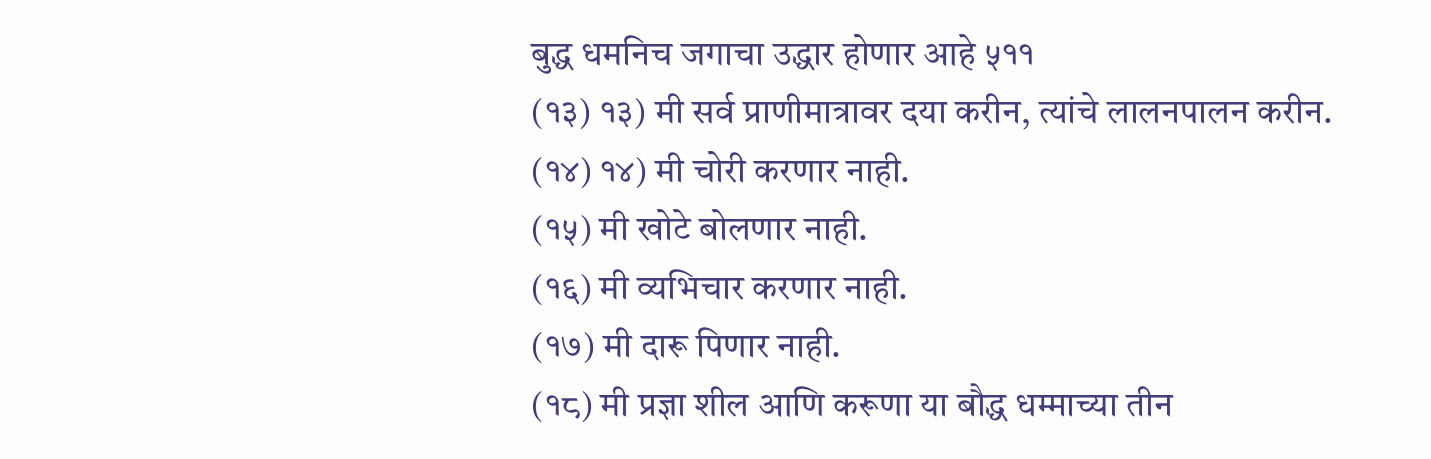बुद्ध धमनिच जगाचा उद्धार होणार आहे ५११
(१३) १३) मी सर्व प्राणीमात्रावर दया करीन, त्यांचे लालनपालन करीन.
(१४) १४) मी चोरी करणार नाही.
(१५) मी खोटे बोलणार नाही.
(१६) मी व्यभिचार करणार नाही.
(१७) मी दारू पिणार नाही.
(१८) मी प्रज्ञा शील आणि करूणा या बौद्ध धम्माच्या तीन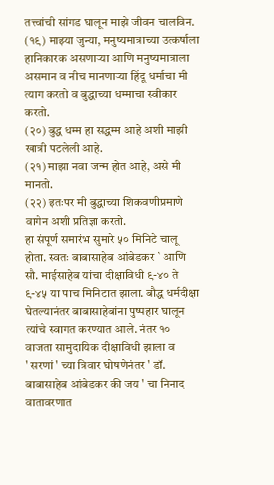तत्त्वांची सांगड घालून माझे जीवन चालविन.
(१९) माझ्या जुन्या, मनुष्यमात्राच्या उत्कर्षाला हानिकारक असणाऱ्या आणि मनुष्यमात्राला असमान व नीच मानणाऱ्या हिंदू धर्माचा मी त्याग करतो व बुद्धाच्या धम्माचा स्वीकार करतो.
(२०) बुद्ध धम्म हा सद्धम्म आहे अशी माझी खात्री पटलेली आहे.
(२१) माझा नवा जन्म होत आहे, असे मी मानतो.
(२२) इतःपर मी बुद्धाच्या शिकवणीप्रमाणे वागेन अशी प्रतिज्ञा करतो.
हा संपूर्ण समारंभ सुमारे ५० मिनिटे चालू होता. स्वतः बाबासाहेब आंबेडकर ` आणि सौ. माईसाहेब यांचा दीक्षाविधी ९-४० ते ९-४५ या पाच मिनिटात झाला. बौद्ध धर्मदीक्षा घेतल्यानंतर बाबासाहेबांना पुष्पहार घालून त्यांचे स्वागत करण्यात आले. नंतर १० वाजता सामुदायिक दीक्षाविधी झाला व
' सरणां ' च्या त्रिवार घोषणेनंतर ' डॉ. बाबासाहेब आंबेडकर की जय ' चा निनाद वातावरणात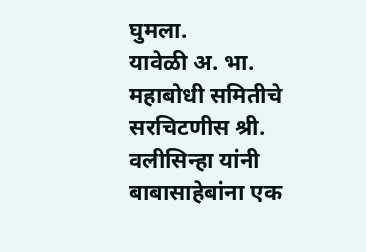घुमला.
यावेळी अ. भा. महाबोधी समितीचे सरचिटणीस श्री. वलीसिन्हा यांनी बाबासाहेबांना एक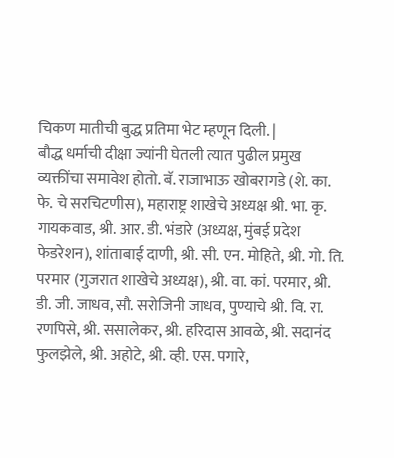चिकण मातीची बुद्ध प्रतिमा भेट म्हणून दिली. |
बौद्ध धर्माची दीक्षा ज्यांनी घेतली त्यात पुढील प्रमुख व्यक्तींचा समावेश होतो. बॅ. राजाभाऊ खोबरागडे (शे. का. फे. चे सरचिटणीस), महाराष्ट्र शाखेचे अध्यक्ष श्री. भा. कृ. गायकवाड, श्री. आर. डी. भंडारे (अध्यक्ष, मुंबई प्रदेश फेडरेशन), शांताबाई दाणी, श्री. सी. एन. मोहिते, श्री. गो. ति. परमार (गुजरात शाखेचे अध्यक्ष), श्री. वा. कां. परमार, श्री. डी. जी. जाधव, सौ. सरोजिनी जाधव, पुण्याचे श्री. वि. रा. रणपिसे, श्री. ससालेकर, श्री. हरिदास आवळे, श्री. सदानंद फुलझेले, श्री. अहोटे, श्री. व्ही. एस. पगारे,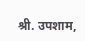श्री. उपशाम,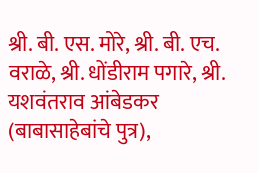श्री. बी. एस. मोरे, श्री. बी. एच. वराळे, श्री. धोंडीराम पगारे, श्री. यशवंतराव आंबेडकर (बाबासाहेबांचे पुत्र),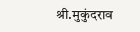श्री.मुकुंदराव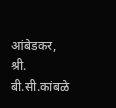आंबेडकर, श्री. बी.सी.कांबळे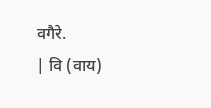वगैरे.
| वि (वाय)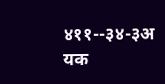४११--३४-३अ यक